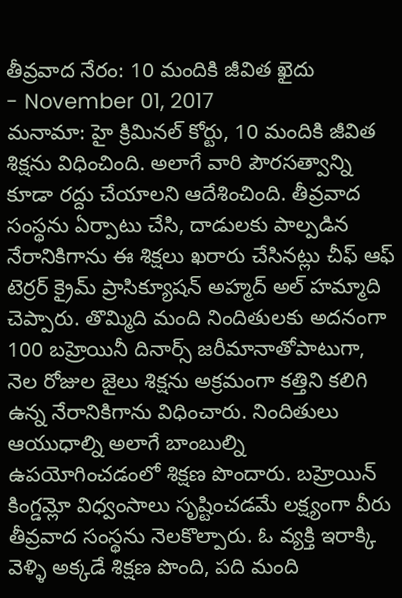తీవ్రవాద నేరం: 10 మందికి జీవిత ఖైదు
- November 01, 2017
మనామా: హై క్రిమినల్ కోర్టు, 10 మందికి జీవిత శిక్షను విధించింది. అలాగే వారి పౌరసత్వాన్ని కూడా రద్దు చేయాలని ఆదేశించింది. తీవ్రవాద సంస్థను ఏర్పాటు చేసి, దాడులకు పాల్పడిన నేరానికిగాను ఈ శిక్షలు ఖరారు చేసినట్లు చీఫ్ ఆఫ్ టెర్రర్ క్రైమ్ ప్రాసిక్యూషన్ అహ్మద్ అల్ హమ్మాది చెప్పారు. తొమ్మిది మంది నిందితులకు అదనంగా 100 బహ్రెయినీ దినార్స్ జరీమానాతోపాటుగా, నెల రోజుల జైలు శిక్షను అక్రమంగా కత్తిని కలిగి ఉన్న నేరానికిగాను విధించారు. నిందితులు ఆయుధాల్ని అలాగే బాంబుల్ని ఉపయోగించడంలో శిక్షణ పొందారు. బహ్రెయిన్ కింగ్డమ్లో విధ్వంసాలు సృష్టించడమే లక్ష్యంగా వీరు తీవ్రవాద సంస్థను నెలకొల్పారు. ఓ వ్యక్తి ఇరాక్కి వెళ్ళి అక్కడే శిక్షణ పొంది, పది మంది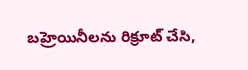బహ్రెయినీలను రిక్రూట్ చేసి,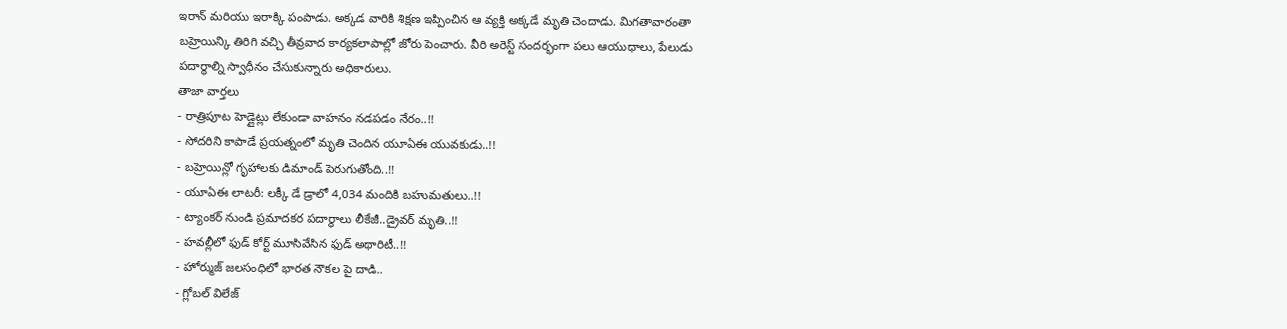ఇరాన్ మరియు ఇరాక్కి పంపాడు. అక్కడ వారికి శిక్షణ ఇప్పించిన ఆ వ్యక్తి అక్కడే మృతి చెందాడు. మిగతావారంతా బహ్రెయిన్కి తిరిగి వచ్చి తీవ్రవాద కార్యకలాపాల్లో జోరు పెంచారు. వీరి అరెస్ట్ సందర్భంగా పలు ఆయుధాలు, పేలుడు పదార్థాల్ని స్వాధీనం చేసుకున్నారు అధికారులు.
తాజా వార్తలు
- రాత్రిపూట హెడ్లైట్లు లేకుండా వాహనం నడపడం నేరం..!!
- సోదరిని కాపాడే ప్రయత్నంలో మృతి చెందిన యూఏఈ యువకుడు..!!
- బహ్రెయిన్లో గృహాలకు డిమాండ్ పెరుగుతోంది..!!
- యూఏఈ లాటరీ: లక్కీ డే డ్రాలో 4,034 మందికి బహుమతులు..!!
- ట్యాంకర్ నుండి ప్రమాదకర పదార్థాలు లీకేజీ..డ్రైవర్ మృతి..!!
- హవల్లీలో ఫుడ్ కోర్ట్ మూసివేసిన ఫుడ్ అథారిటీ..!!
- హోర్ముజ్ జలసంధిలో భారత నౌకల పై దాడి..
- గ్లోబల్ విలేజ్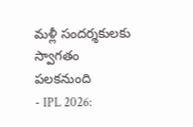మళ్లీ సందర్శకులకు స్వాగతం పలకనుంది
- IPL 2026: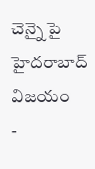చెన్నై పై హైదరాబాద్ విజయం
-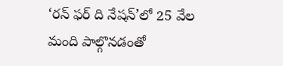‘రన్ ఫర్ ది నేషన్’లో 25 వేల మంది పాల్గొనడంతో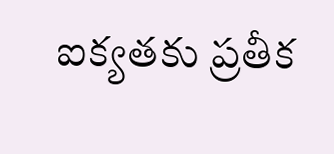ఐక్యతకు ప్రతీక